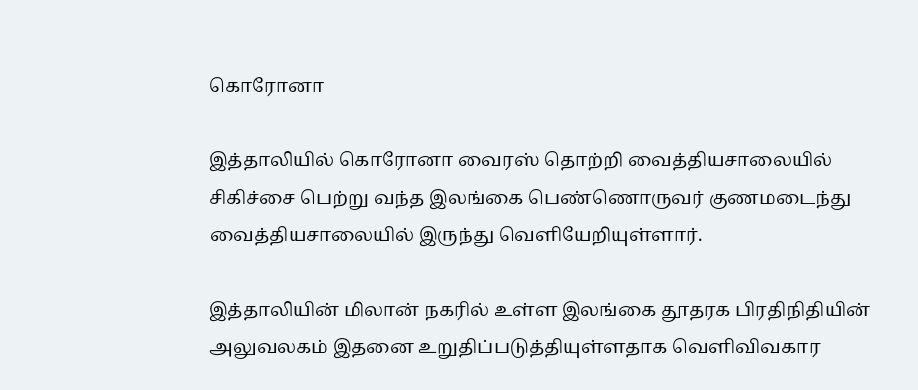கொரோனா

இத்தாலியில் கொரோனா வைரஸ் தொற்றி வைத்தியசாலையில் சிகிச்சை பெற்று வந்த இலங்கை பெண்ணொருவர் குணமடைந்து வைத்தியசாலையில் இருந்து வெளியேறியுள்ளார்.

இத்தாலியின் மிலான் நகரில் உள்ள இலங்கை தூதரக பிரதிநிதியின் அலுவலகம் இதனை உறுதிப்படுத்தியுள்ளதாக வெளிவிவகார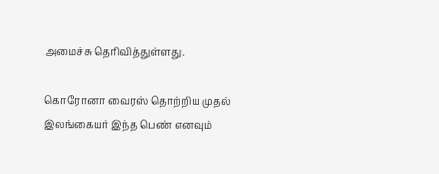அமைச்சு தெரிவித்துள்ளது.

கொரோனா வைரஸ் தொற்றிய முதல் இலங்கையர் இந்த பெண் எனவும்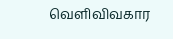வெளிவிவகார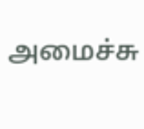அமைச்சு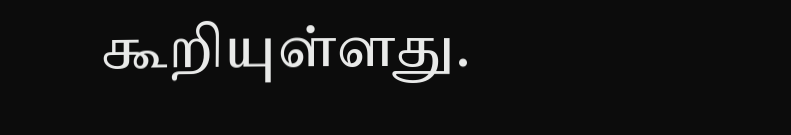கூறியுள்ளது.